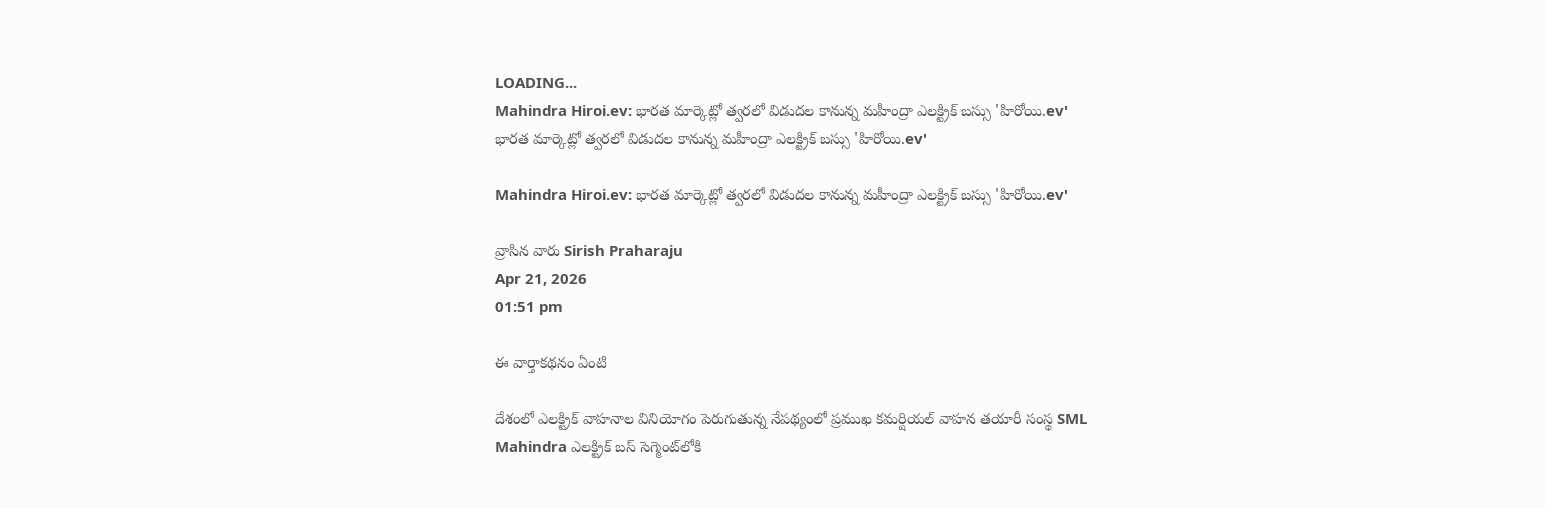LOADING...
Mahindra Hiroi.ev: భారత మార్కెట్లో త్వరలో విడుదల కానున్న మహీంద్రా ఎలక్ట్రిక్ బస్సు 'హిరోయి.ev'
భారత మార్కెట్లో త్వరలో విడుదల కానున్న మహీంద్రా ఎలక్ట్రిక్ బస్సు 'హిరోయి.ev'

Mahindra Hiroi.ev: భారత మార్కెట్లో త్వరలో విడుదల కానున్న మహీంద్రా ఎలక్ట్రిక్ బస్సు 'హిరోయి.ev'

వ్రాసిన వారు Sirish Praharaju
Apr 21, 2026
01:51 pm

ఈ వార్తాకథనం ఏంటి

దేశంలో ఎలక్ట్రిక్ వాహనాల వినియోగం పెరుగుతున్న నేపథ్యంలో ప్రముఖ కమర్షియల్ వాహన తయారీ సంస్థ SML Mahindra ఎలక్ట్రిక్ బస్ సెగ్మెంట్‌లోకి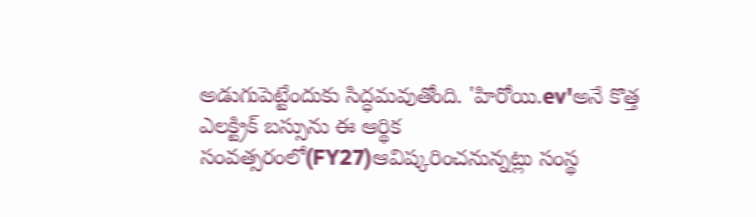అడుగుపెట్టేందుకు సిద్ధమవుతోంది. 'హిరోయి.ev'అనే కొత్త ఎలక్ట్రిక్ బస్సును ఈ ఆర్థిక సంవత్సరంలో(FY27)ఆవిష్కరించనున్నట్లు సంస్థ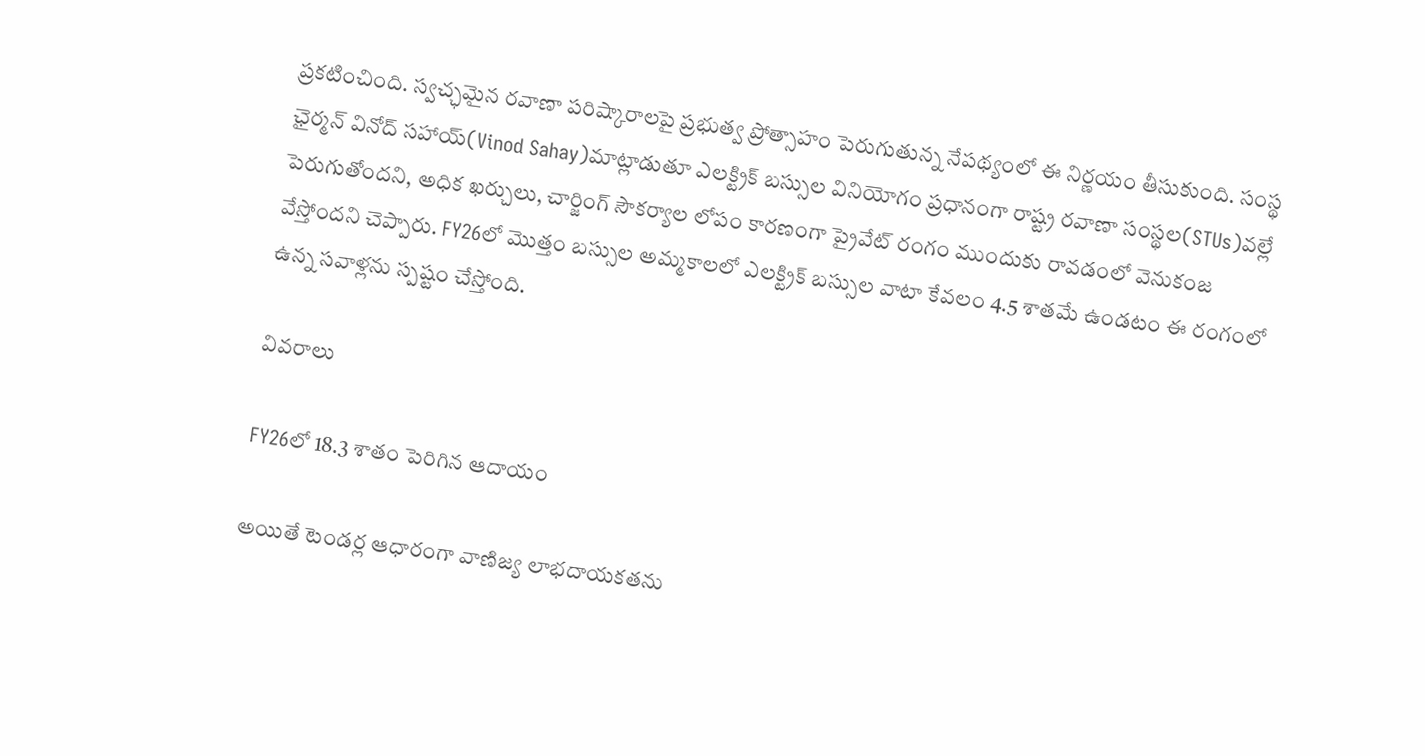ప్రకటించింది. స్వచ్ఛమైన రవాణా పరిష్కారాలపై ప్రభుత్వ ప్రోత్సాహం పెరుగుతున్న నేపథ్యంలో ఈ నిర్ణయం తీసుకుంది. సంస్థ ఛైర్మన్ వినోద్ సహాయ్(Vinod Sahay)మాట్లాడుతూ ఎలక్ట్రిక్ బస్సుల వినియోగం ప్రధానంగా రాష్ట్ర రవాణా సంస్థల(STUs)వల్లే పెరుగుతోందని, అధిక ఖర్చులు, చార్జింగ్ సౌకర్యాల లోపం కారణంగా ప్రైవేట్ రంగం ముందుకు రావడంలో వెనుకంజ వేస్తోందని చెప్పారు. FY26లో మొత్తం బస్సుల అమ్మకాలలో ఎలక్ట్రిక్ బస్సుల వాటా కేవలం 4.5 శాతమే ఉండటం ఈ రంగంలో ఉన్న సవాళ్లను స్పష్టం చేస్తోంది.

వివరాలు

FY26లో 18.3 శాతం పెరిగిన ఆదాయం

అయితే టెండర్ల ఆధారంగా వాణిజ్య లాభదాయకతను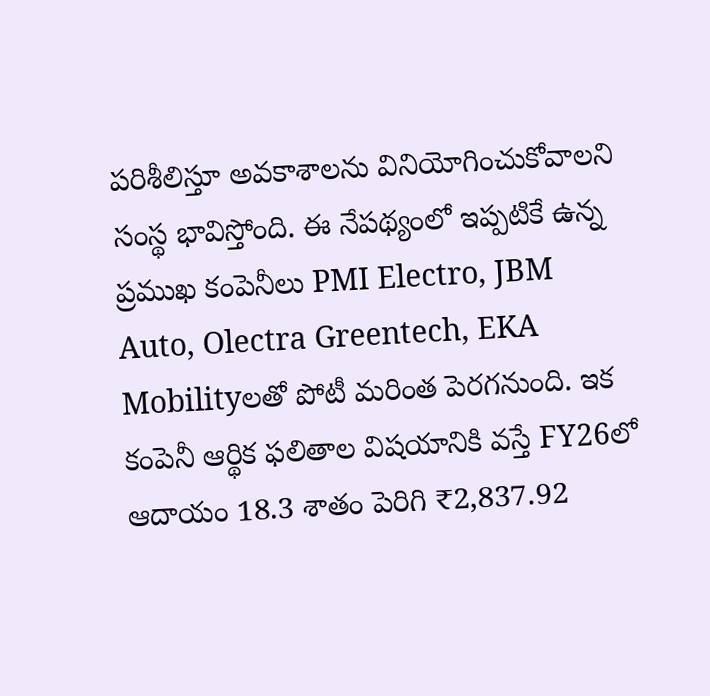పరిశీలిస్తూ అవకాశాలను వినియోగించుకోవాలని సంస్థ భావిస్తోంది. ఈ నేపథ్యంలో ఇప్పటికే ఉన్న ప్రముఖ కంపెనీలు PMI Electro, JBM Auto, Olectra Greentech, EKA Mobilityలతో పోటీ మరింత పెరగనుంది. ఇక కంపెనీ ఆర్థిక ఫలితాల విషయానికి వస్తే FY26లో ఆదాయం 18.3 శాతం పెరిగి ₹2,837.92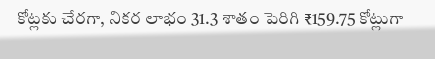కోట్లకు చేరగా, నికర లాభం 31.3 శాతం పెరిగి ₹159.75 కోట్లుగా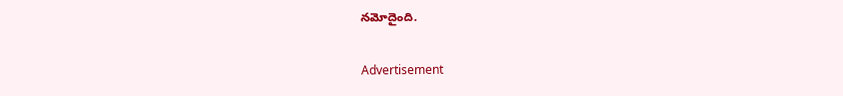నమోదైంది.

Advertisement